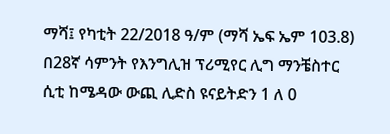ማሻ፤ የካቲት 22/2018 ዓ/ም (ማሻ ኤፍ ኤም 103.8) በ28ኛ ሳምንት የእንግሊዝ ፕሪሚየር ሊግ ማንቼስተር ሲቲ ከሜዳው ውጪ ሊድስ ዩናይትድን 1 ለ 0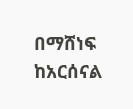በማሸነፍ ከአርሰናል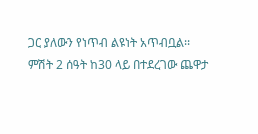ጋር ያለውን የነጥብ ልዩነት አጥብቧል፡፡
ምሽት 2 ሰዓት ከ30 ላይ በተደረገው ጨዋታ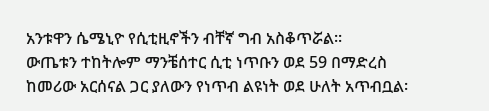አንቱዋን ሴሜኒዮ የሲቲዚኖችን ብቸኛ ግብ አስቆጥሯል፡፡
ውጤቱን ተከትሎም ማንቼሰተር ሲቲ ነጥቡን ወደ 59 በማድረስ ከመሪው አርሰናል ጋር ያለውን የነጥብ ልዩነት ወደ ሁለት አጥብቧል፡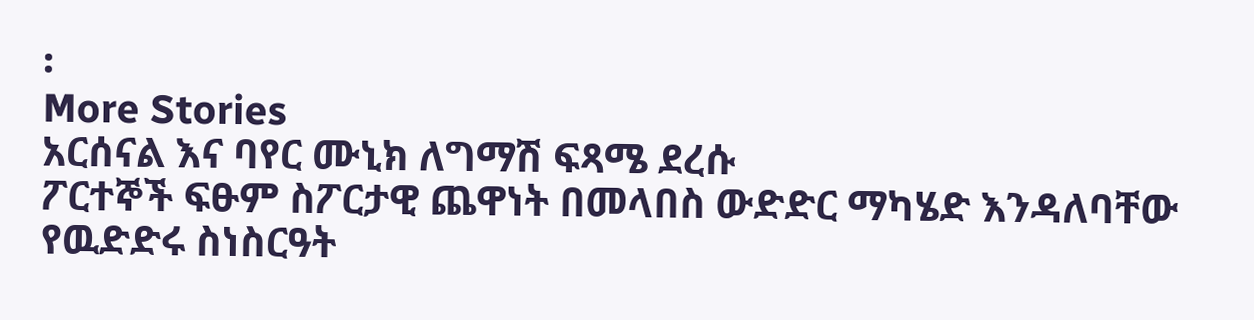፡
More Stories
አርሰናል እና ባየር ሙኒክ ለግማሽ ፍጻሜ ደረሱ
ፖርተኞች ፍፁም ስፖርታዊ ጨዋነት በመላበስ ውድድር ማካሄድ እንዳለባቸው የዉድድሩ ስነስርዓት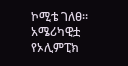ኮሚቴ ገለፀ።
አሜሪካዊቷ የኦሊምፒክ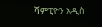ሻምፒዮን አዲስ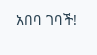አበባ ገባች!